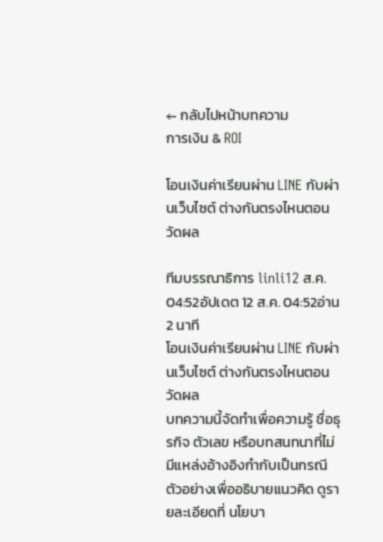← กลับไปหน้าบทความ
การเงิน & ROI

โอนเงินค่าเรียนผ่าน LINE กับผ่านเว็บไซต์ ต่างกันตรงไหนตอนวัดผล

ทีมบรรณาธิการ linli12 ส.ค. 04:52อัปเดต 12 ส.ค. 04:52อ่าน 2 นาที
โอนเงินค่าเรียนผ่าน LINE กับผ่านเว็บไซต์ ต่างกันตรงไหนตอนวัดผล
บทความนี้จัดทำเพื่อความรู้ ชื่อธุรกิจ ตัวเลข หรือบทสนทนาที่ไม่มีแหล่งอ้างอิงกำกับเป็นกรณีตัวอย่างเพื่ออธิบายแนวคิด ดูรายละเอียดที่ นโยบา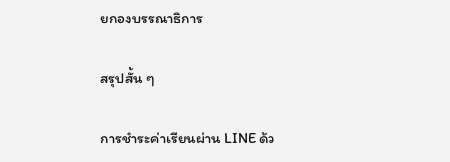ยกองบรรณาธิการ

สรุปสั้น ๆ

การชำระค่าเรียนผ่าน LINE ด้ว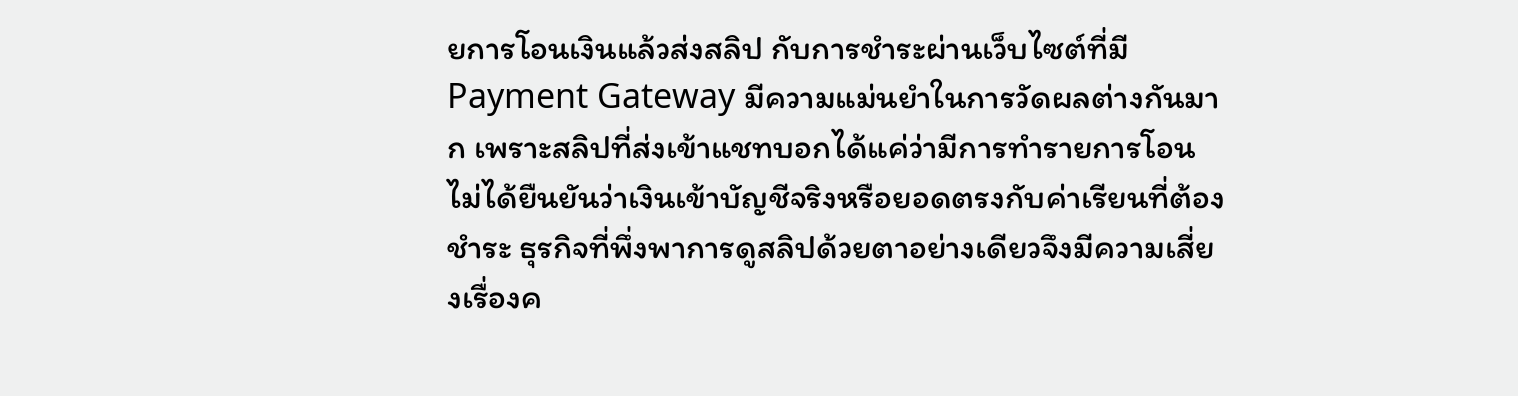ยการโอนเงินแล้วส่งสลิป กับการชำระผ่านเว็บไซต์ที่มี Payment Gateway มีความแม่นยำในการวัดผลต่างกันมาก เพราะสลิปที่ส่งเข้าแชทบอกได้แค่ว่ามีการทำรายการโอน ไม่ได้ยืนยันว่าเงินเข้าบัญชีจริงหรือยอดตรงกับค่าเรียนที่ต้องชำระ ธุรกิจที่พึ่งพาการดูสลิปด้วยตาอย่างเดียวจึงมีความเสี่ยงเรื่องค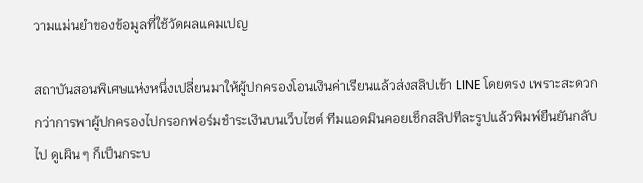วามแม่นยำของข้อมูลที่ใช้วัดผลแคมเปญ

สถาบันสอนพิเศษแห่งหนึ่งเปลี่ยนมาให้ผู้ปกครองโอนเงินค่าเรียนแล้วส่งสลิปเข้า LINE โดยตรง เพราะสะดวกกว่าการพาผู้ปกครองไปกรอกฟอร์มชำระเงินบนเว็บไซต์ ทีมแอดมินคอยเช็กสลิปทีละรูปแล้วพิมพ์ยืนยันกลับไป ดูเผิน ๆ ก็เป็นกระบ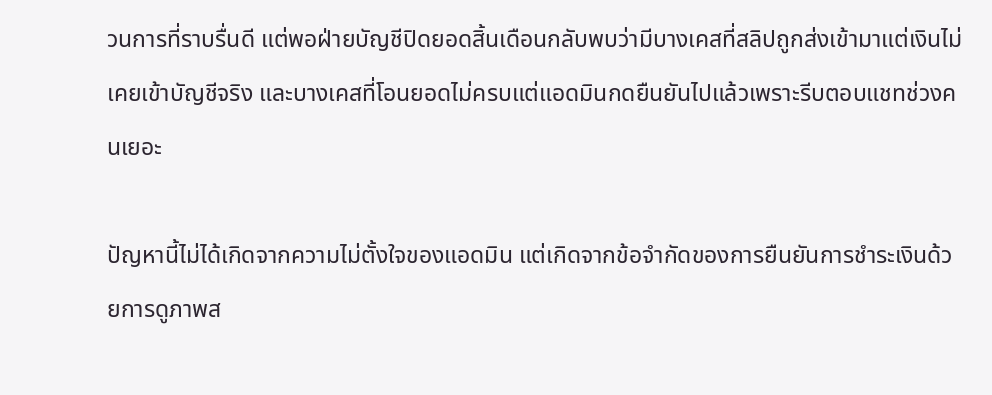วนการที่ราบรื่นดี แต่พอฝ่ายบัญชีปิดยอดสิ้นเดือนกลับพบว่ามีบางเคสที่สลิปถูกส่งเข้ามาแต่เงินไม่เคยเข้าบัญชีจริง และบางเคสที่โอนยอดไม่ครบแต่แอดมินกดยืนยันไปแล้วเพราะรีบตอบแชทช่วงคนเยอะ

ปัญหานี้ไม่ได้เกิดจากความไม่ตั้งใจของแอดมิน แต่เกิดจากข้อจำกัดของการยืนยันการชำระเงินด้วยการดูภาพส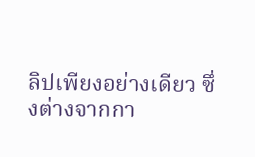ลิปเพียงอย่างเดียว ซึ่งต่างจากกา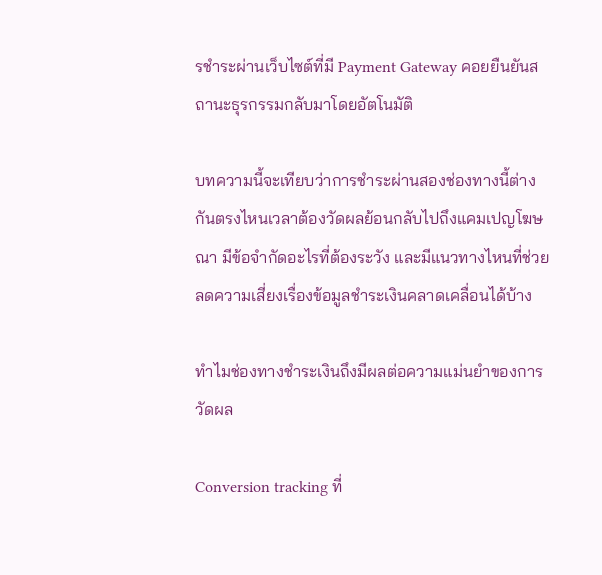รชำระผ่านเว็บไซต์ที่มี Payment Gateway คอยยืนยันสถานะธุรกรรมกลับมาโดยอัตโนมัติ

บทความนี้จะเทียบว่าการชำระผ่านสองช่องทางนี้ต่างกันตรงไหนเวลาต้องวัดผลย้อนกลับไปถึงแคมเปญโฆษณา มีข้อจำกัดอะไรที่ต้องระวัง และมีแนวทางไหนที่ช่วยลดความเสี่ยงเรื่องข้อมูลชำระเงินคลาดเคลื่อนได้บ้าง

ทำไมช่องทางชำระเงินถึงมีผลต่อความแม่นยำของการวัดผล

Conversion tracking ที่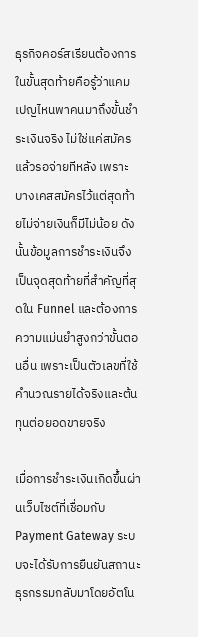ธุรกิจคอร์สเรียนต้องการในขั้นสุดท้ายคือรู้ว่าแคมเปญไหนพาคนมาถึงขั้นชำระเงินจริง ไม่ใช่แค่สมัครแล้วรอจ่ายทีหลัง เพราะบางเคสสมัครไว้แต่สุดท้ายไม่จ่ายเงินก็มีไม่น้อย ดังนั้นข้อมูลการชำระเงินจึงเป็นจุดสุดท้ายที่สำคัญที่สุดใน Funnel และต้องการความแม่นยำสูงกว่าขั้นตอนอื่น เพราะเป็นตัวเลขที่ใช้คำนวณรายได้จริงและต้นทุนต่อยอดขายจริง

เมื่อการชำระเงินเกิดขึ้นผ่านเว็บไซต์ที่เชื่อมกับ Payment Gateway ระบบจะได้รับการยืนยันสถานะธุรกรรมกลับมาโดยอัตโน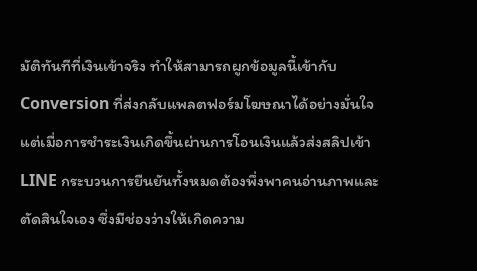มัติทันทีที่เงินเข้าจริง ทำให้สามารถผูกข้อมูลนี้เข้ากับ Conversion ที่ส่งกลับแพลตฟอร์มโฆษณาได้อย่างมั่นใจ แต่เมื่อการชำระเงินเกิดขึ้นผ่านการโอนเงินแล้วส่งสลิปเข้า LINE กระบวนการยืนยันทั้งหมดต้องพึ่งพาคนอ่านภาพและตัดสินใจเอง ซึ่งมีช่องว่างให้เกิดความ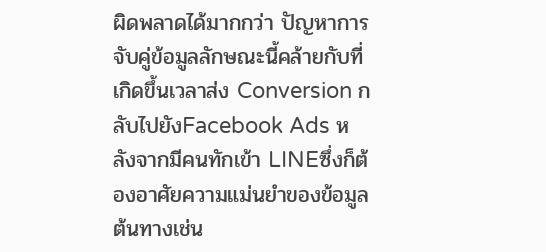ผิดพลาดได้มากกว่า ปัญหาการจับคู่ข้อมูลลักษณะนี้คล้ายกับที่เกิดขึ้นเวลาส่ง Conversion กลับไปยังFacebook Ads หลังจากมีคนทักเข้า LINEซึ่งก็ต้องอาศัยความแม่นยำของข้อมูลต้นทางเช่น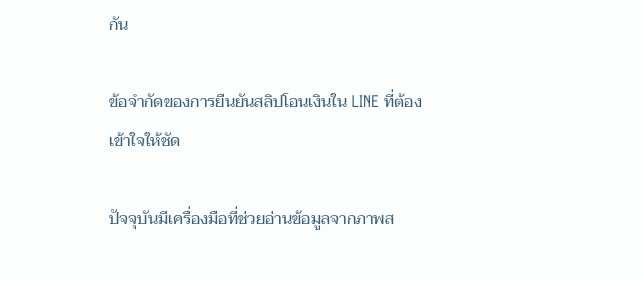กัน

ข้อจำกัดของการยืนยันสลิปโอนเงินใน LINE ที่ต้องเข้าใจให้ชัด

ปัจจุบันมีเครื่องมือที่ช่วยอ่านข้อมูลจากภาพส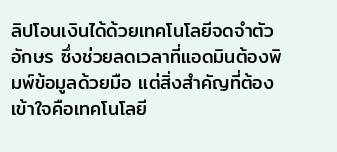ลิปโอนเงินได้ด้วยเทคโนโลยีจดจำตัวอักษร ซึ่งช่วยลดเวลาที่แอดมินต้องพิมพ์ข้อมูลด้วยมือ แต่สิ่งสำคัญที่ต้องเข้าใจคือเทคโนโลยี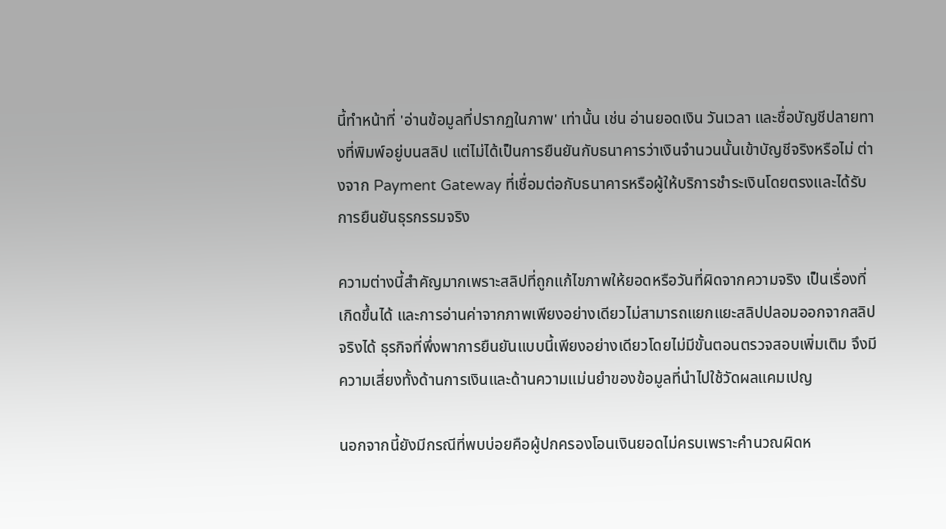นี้ทำหน้าที่ 'อ่านข้อมูลที่ปรากฏในภาพ' เท่านั้น เช่น อ่านยอดเงิน วันเวลา และชื่อบัญชีปลายทางที่พิมพ์อยู่บนสลิป แต่ไม่ได้เป็นการยืนยันกับธนาคารว่าเงินจำนวนนั้นเข้าบัญชีจริงหรือไม่ ต่างจาก Payment Gateway ที่เชื่อมต่อกับธนาคารหรือผู้ให้บริการชำระเงินโดยตรงและได้รับการยืนยันธุรกรรมจริง

ความต่างนี้สำคัญมากเพราะสลิปที่ถูกแก้ไขภาพให้ยอดหรือวันที่ผิดจากความจริง เป็นเรื่องที่เกิดขึ้นได้ และการอ่านค่าจากภาพเพียงอย่างเดียวไม่สามารถแยกแยะสลิปปลอมออกจากสลิปจริงได้ ธุรกิจที่พึ่งพาการยืนยันแบบนี้เพียงอย่างเดียวโดยไม่มีขั้นตอนตรวจสอบเพิ่มเติม จึงมีความเสี่ยงทั้งด้านการเงินและด้านความแม่นยำของข้อมูลที่นำไปใช้วัดผลแคมเปญ

นอกจากนี้ยังมีกรณีที่พบบ่อยคือผู้ปกครองโอนเงินยอดไม่ครบเพราะคำนวณผิดห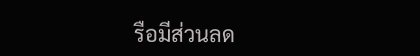รือมีส่วนลด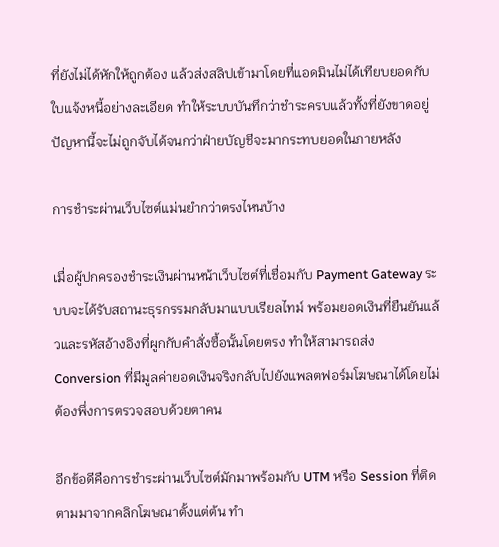ที่ยังไม่ได้หักให้ถูกต้อง แล้วส่งสลิปเข้ามาโดยที่แอดมินไม่ได้เทียบยอดกับใบแจ้งหนี้อย่างละเอียด ทำให้ระบบบันทึกว่าชำระครบแล้วทั้งที่ยังขาดอยู่ ปัญหานี้จะไม่ถูกจับได้จนกว่าฝ่ายบัญชีจะมากระทบยอดในภายหลัง

การชำระผ่านเว็บไซต์แม่นยำกว่าตรงไหนบ้าง

เมื่อผู้ปกครองชำระเงินผ่านหน้าเว็บไซต์ที่เชื่อมกับ Payment Gateway ระบบจะได้รับสถานะธุรกรรมกลับมาแบบเรียลไทม์ พร้อมยอดเงินที่ยืนยันแล้วและรหัสอ้างอิงที่ผูกกับคำสั่งซื้อนั้นโดยตรง ทำให้สามารถส่ง Conversion ที่มีมูลค่ายอดเงินจริงกลับไปยังแพลตฟอร์มโฆษณาได้โดยไม่ต้องพึ่งการตรวจสอบด้วยตาคน

อีกข้อดีคือการชำระผ่านเว็บไซต์มักมาพร้อมกับ UTM หรือ Session ที่ติดตามมาจากคลิกโฆษณาตั้งแต่ต้น ทำ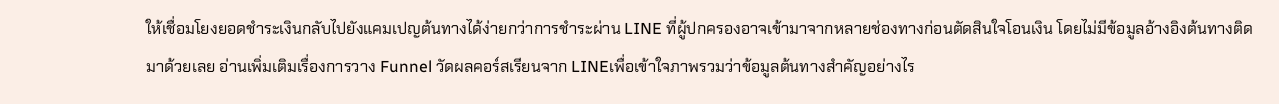ให้เชื่อมโยงยอดชำระเงินกลับไปยังแคมเปญต้นทางได้ง่ายกว่าการชำระผ่าน LINE ที่ผู้ปกครองอาจเข้ามาจากหลายช่องทางก่อนตัดสินใจโอนเงิน โดยไม่มีข้อมูลอ้างอิงต้นทางติดมาด้วยเลย อ่านเพิ่มเติมเรื่องการวาง Funnel วัดผลคอร์สเรียนจาก LINEเพื่อเข้าใจภาพรวมว่าข้อมูลต้นทางสำคัญอย่างไร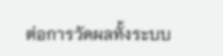ต่อการวัดผลทั้งระบบ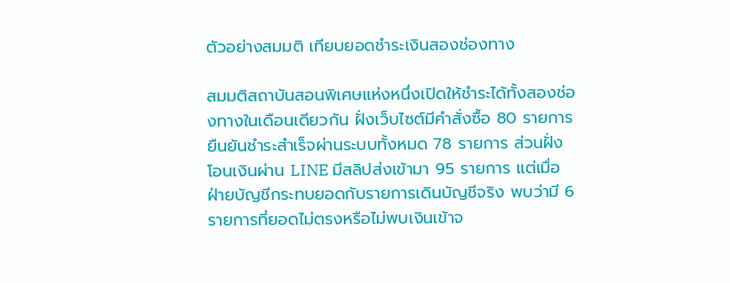ตัวอย่างสมมติ เทียบยอดชำระเงินสองช่องทาง

สมมติสถาบันสอนพิเศษแห่งหนึ่งเปิดให้ชำระได้ทั้งสองช่องทางในเดือนเดียวกัน ฝั่งเว็บไซต์มีคำสั่งซื้อ 80 รายการ ยืนยันชำระสำเร็จผ่านระบบทั้งหมด 78 รายการ ส่วนฝั่งโอนเงินผ่าน LINE มีสลิปส่งเข้ามา 95 รายการ แต่เมื่อฝ่ายบัญชีกระทบยอดกับรายการเดินบัญชีจริง พบว่ามี 6 รายการที่ยอดไม่ตรงหรือไม่พบเงินเข้าจ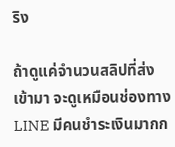ริง

ถ้าดูแค่จำนวนสลิปที่ส่งเข้ามา จะดูเหมือนช่องทาง LINE มีคนชำระเงินมากก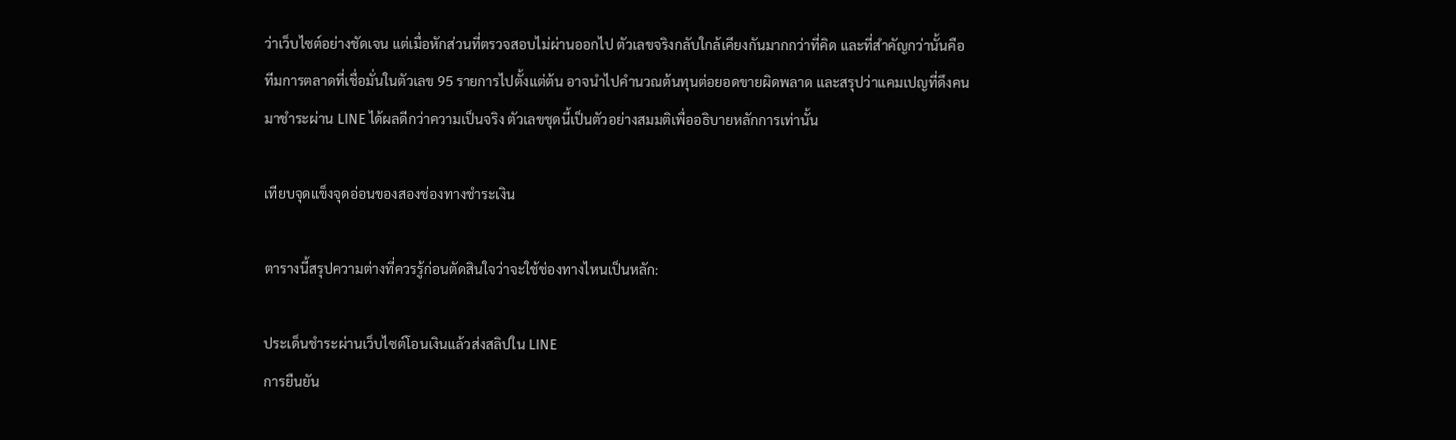ว่าเว็บไซต์อย่างชัดเจน แต่เมื่อหักส่วนที่ตรวจสอบไม่ผ่านออกไป ตัวเลขจริงกลับใกล้เคียงกันมากกว่าที่คิด และที่สำคัญกว่านั้นคือทีมการตลาดที่เชื่อมั่นในตัวเลข 95 รายการไปตั้งแต่ต้น อาจนำไปคำนวณต้นทุนต่อยอดขายผิดพลาด และสรุปว่าแคมเปญที่ดึงคนมาชำระผ่าน LINE ได้ผลดีกว่าความเป็นจริง ตัวเลขชุดนี้เป็นตัวอย่างสมมติเพื่ออธิบายหลักการเท่านั้น

เทียบจุดแข็งจุดอ่อนของสองช่องทางชำระเงิน

ตารางนี้สรุปความต่างที่ควรรู้ก่อนตัดสินใจว่าจะใช้ช่องทางไหนเป็นหลัก:

ประเด็นชำระผ่านเว็บไซต์โอนเงินแล้วส่งสลิปใน LINE
การยืนยัน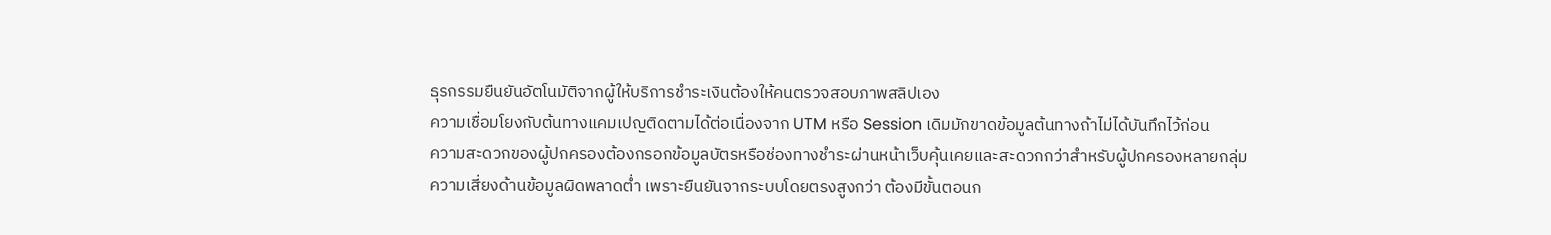ธุรกรรมยืนยันอัตโนมัติจากผู้ให้บริการชำระเงินต้องให้คนตรวจสอบภาพสลิปเอง
ความเชื่อมโยงกับต้นทางแคมเปญติดตามได้ต่อเนื่องจาก UTM หรือ Session เดิมมักขาดข้อมูลต้นทางถ้าไม่ได้บันทึกไว้ก่อน
ความสะดวกของผู้ปกครองต้องกรอกข้อมูลบัตรหรือช่องทางชำระผ่านหน้าเว็บคุ้นเคยและสะดวกกว่าสำหรับผู้ปกครองหลายกลุ่ม
ความเสี่ยงด้านข้อมูลผิดพลาดต่ำ เพราะยืนยันจากระบบโดยตรงสูงกว่า ต้องมีขั้นตอนก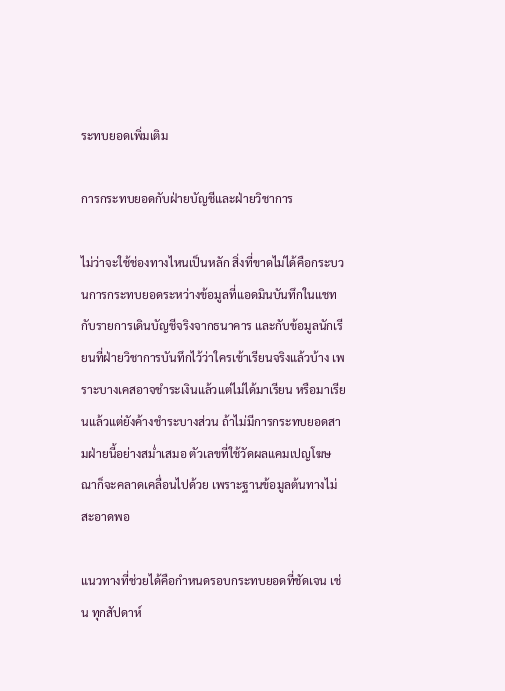ระทบยอดเพิ่มเติม

การกระทบยอดกับฝ่ายบัญชีและฝ่ายวิชาการ

ไม่ว่าจะใช้ช่องทางไหนเป็นหลัก สิ่งที่ขาดไม่ได้คือกระบวนการกระทบยอดระหว่างข้อมูลที่แอดมินบันทึกในแชทกับรายการเดินบัญชีจริงจากธนาคาร และกับข้อมูลนักเรียนที่ฝ่ายวิชาการบันทึกไว้ว่าใครเข้าเรียนจริงแล้วบ้าง เพราะบางเคสอาจชำระเงินแล้วแต่ไม่ได้มาเรียน หรือมาเรียนแล้วแต่ยังค้างชำระบางส่วน ถ้าไม่มีการกระทบยอดสามฝ่ายนี้อย่างสม่ำเสมอ ตัวเลขที่ใช้วัดผลแคมเปญโฆษณาก็จะคลาดเคลื่อนไปด้วย เพราะฐานข้อมูลต้นทางไม่สะอาดพอ

แนวทางที่ช่วยได้คือกำหนดรอบกระทบยอดที่ชัดเจน เช่น ทุกสัปดาห์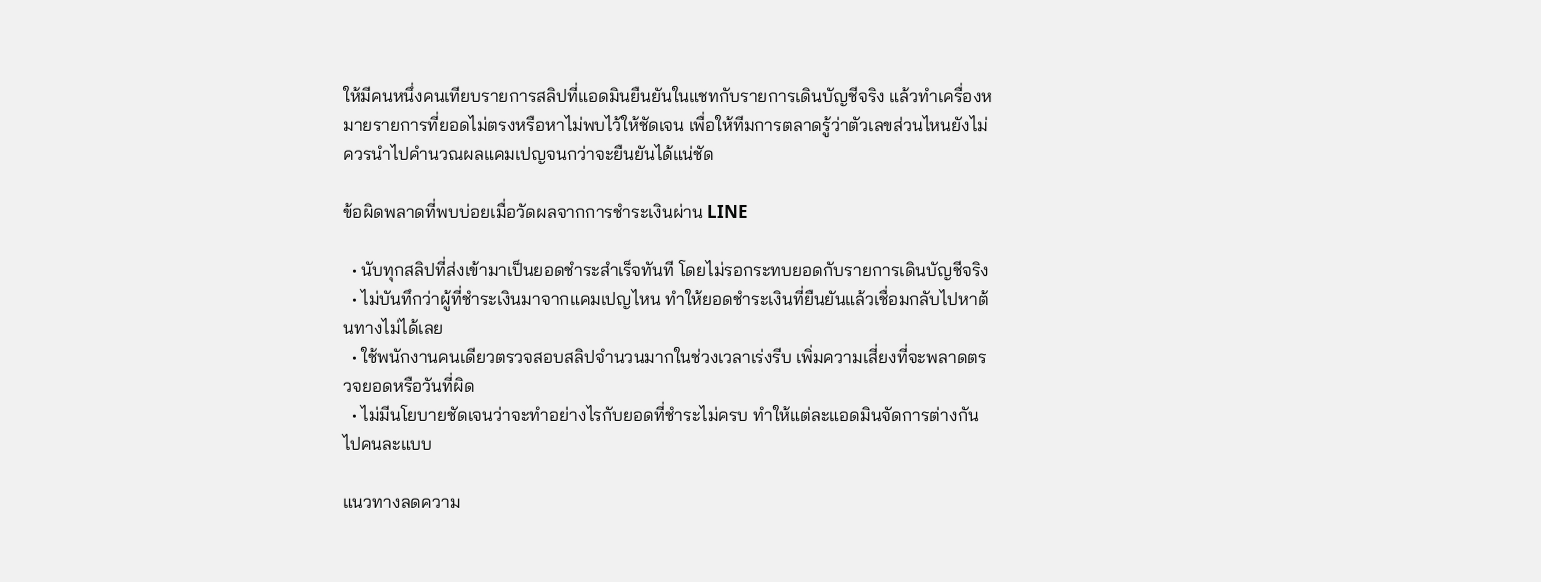ให้มีคนหนึ่งคนเทียบรายการสลิปที่แอดมินยืนยันในแชทกับรายการเดินบัญชีจริง แล้วทำเครื่องหมายรายการที่ยอดไม่ตรงหรือหาไม่พบไว้ให้ชัดเจน เพื่อให้ทีมการตลาดรู้ว่าตัวเลขส่วนไหนยังไม่ควรนำไปคำนวณผลแคมเปญจนกว่าจะยืนยันได้แน่ชัด

ข้อผิดพลาดที่พบบ่อยเมื่อวัดผลจากการชำระเงินผ่าน LINE

  • นับทุกสลิปที่ส่งเข้ามาเป็นยอดชำระสำเร็จทันที โดยไม่รอกระทบยอดกับรายการเดินบัญชีจริง
  • ไม่บันทึกว่าผู้ที่ชำระเงินมาจากแคมเปญไหน ทำให้ยอดชำระเงินที่ยืนยันแล้วเชื่อมกลับไปหาต้นทางไม่ได้เลย
  • ใช้พนักงานคนเดียวตรวจสอบสลิปจำนวนมากในช่วงเวลาเร่งรีบ เพิ่มความเสี่ยงที่จะพลาดตรวจยอดหรือวันที่ผิด
  • ไม่มีนโยบายชัดเจนว่าจะทำอย่างไรกับยอดที่ชำระไม่ครบ ทำให้แต่ละแอดมินจัดการต่างกันไปคนละแบบ

แนวทางลดความ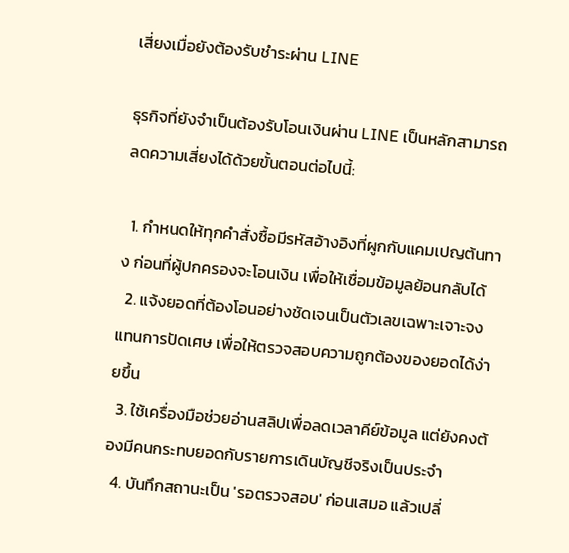เสี่ยงเมื่อยังต้องรับชำระผ่าน LINE

ธุรกิจที่ยังจำเป็นต้องรับโอนเงินผ่าน LINE เป็นหลักสามารถลดความเสี่ยงได้ด้วยขั้นตอนต่อไปนี้:

  1. กำหนดให้ทุกคำสั่งซื้อมีรหัสอ้างอิงที่ผูกกับแคมเปญต้นทาง ก่อนที่ผู้ปกครองจะโอนเงิน เพื่อให้เชื่อมข้อมูลย้อนกลับได้
  2. แจ้งยอดที่ต้องโอนอย่างชัดเจนเป็นตัวเลขเฉพาะเจาะจง แทนการปัดเศษ เพื่อให้ตรวจสอบความถูกต้องของยอดได้ง่ายขึ้น
  3. ใช้เครื่องมือช่วยอ่านสลิปเพื่อลดเวลาคีย์ข้อมูล แต่ยังคงต้องมีคนกระทบยอดกับรายการเดินบัญชีจริงเป็นประจำ
  4. บันทึกสถานะเป็น 'รอตรวจสอบ' ก่อนเสมอ แล้วเปลี่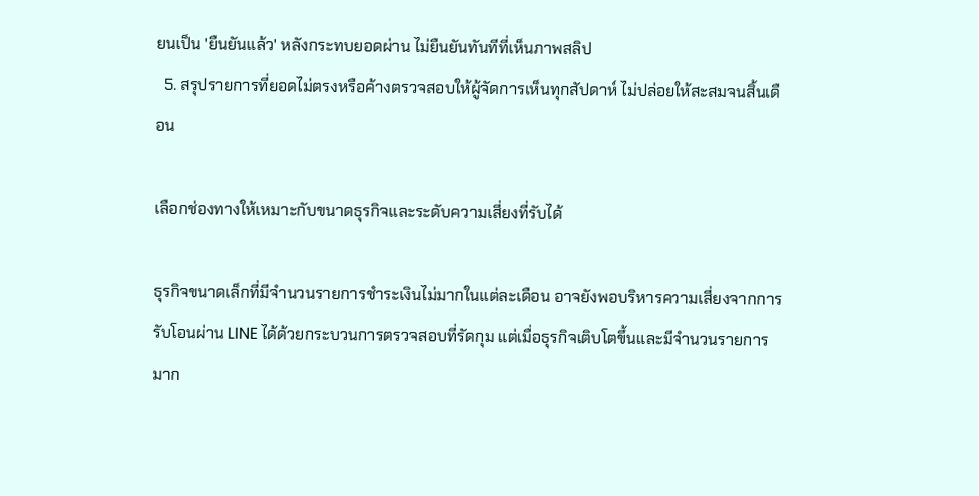ยนเป็น 'ยืนยันแล้ว' หลังกระทบยอดผ่าน ไม่ยืนยันทันทีที่เห็นภาพสลิป
  5. สรุปรายการที่ยอดไม่ตรงหรือค้างตรวจสอบให้ผู้จัดการเห็นทุกสัปดาห์ ไม่ปล่อยให้สะสมจนสิ้นเดือน

เลือกช่องทางให้เหมาะกับขนาดธุรกิจและระดับความเสี่ยงที่รับได้

ธุรกิจขนาดเล็กที่มีจำนวนรายการชำระเงินไม่มากในแต่ละเดือน อาจยังพอบริหารความเสี่ยงจากการรับโอนผ่าน LINE ได้ด้วยกระบวนการตรวจสอบที่รัดกุม แต่เมื่อธุรกิจเติบโตขึ้นและมีจำนวนรายการมาก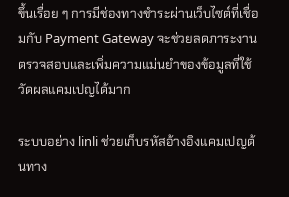ขึ้นเรื่อย ๆ การมีช่องทางชำระผ่านเว็บไซต์ที่เชื่อมกับ Payment Gateway จะช่วยลดภาระงานตรวจสอบและเพิ่มความแม่นยำของข้อมูลที่ใช้วัดผลแคมเปญได้มาก

ระบบอย่าง linli ช่วยเก็บรหัสอ้างอิงแคมเปญต้นทาง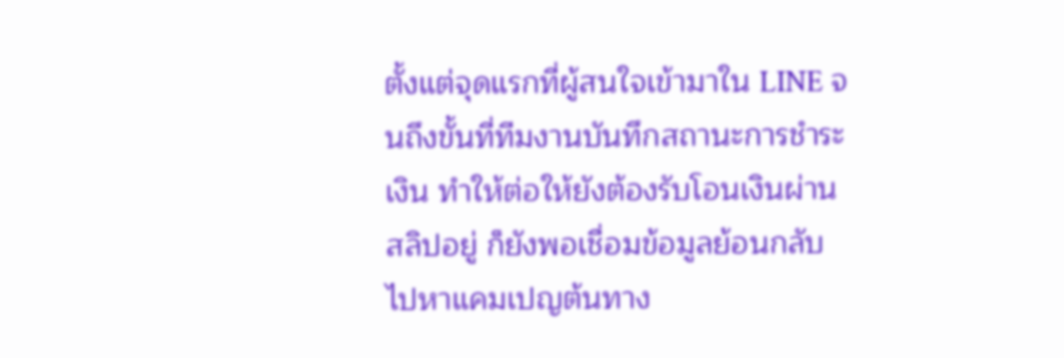ตั้งแต่จุดแรกที่ผู้สนใจเข้ามาใน LINE จนถึงขั้นที่ทีมงานบันทึกสถานะการชำระเงิน ทำให้ต่อให้ยังต้องรับโอนเงินผ่านสลิปอยู่ ก็ยังพอเชื่อมข้อมูลย้อนกลับไปหาแคมเปญต้นทาง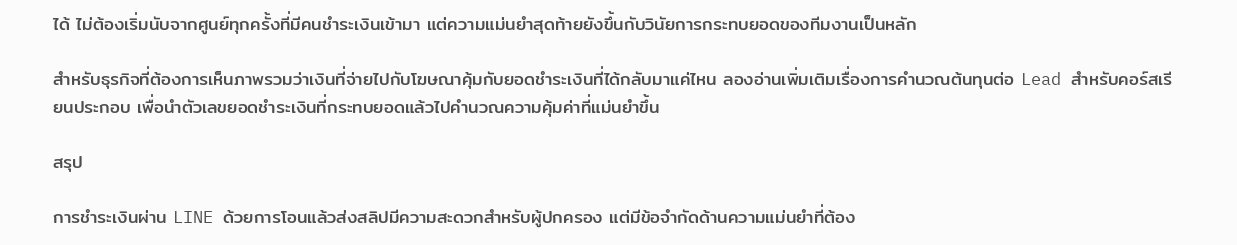ได้ ไม่ต้องเริ่มนับจากศูนย์ทุกครั้งที่มีคนชำระเงินเข้ามา แต่ความแม่นยำสุดท้ายยังขึ้นกับวินัยการกระทบยอดของทีมงานเป็นหลัก

สำหรับธุรกิจที่ต้องการเห็นภาพรวมว่าเงินที่จ่ายไปกับโฆษณาคุ้มกับยอดชำระเงินที่ได้กลับมาแค่ไหน ลองอ่านเพิ่มเติมเรื่องการคำนวณต้นทุนต่อ Lead สำหรับคอร์สเรียนประกอบ เพื่อนำตัวเลขยอดชำระเงินที่กระทบยอดแล้วไปคำนวณความคุ้มค่าที่แม่นยำขึ้น

สรุป

การชำระเงินผ่าน LINE ด้วยการโอนแล้วส่งสลิปมีความสะดวกสำหรับผู้ปกครอง แต่มีข้อจำกัดด้านความแม่นยำที่ต้อง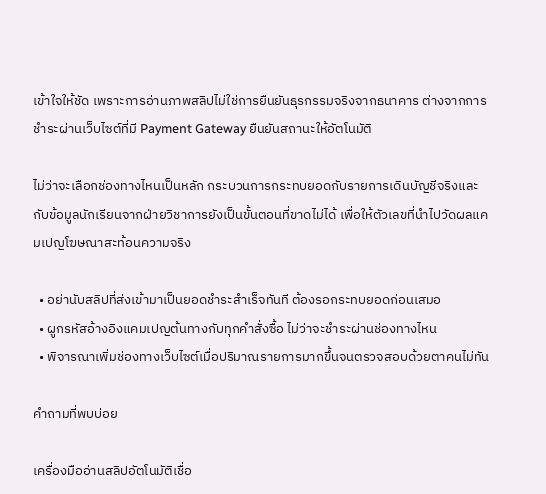เข้าใจให้ชัด เพราะการอ่านภาพสลิปไม่ใช่การยืนยันธุรกรรมจริงจากธนาคาร ต่างจากการชำระผ่านเว็บไซต์ที่มี Payment Gateway ยืนยันสถานะให้อัตโนมัติ

ไม่ว่าจะเลือกช่องทางไหนเป็นหลัก กระบวนการกระทบยอดกับรายการเดินบัญชีจริงและกับข้อมูลนักเรียนจากฝ่ายวิชาการยังเป็นขั้นตอนที่ขาดไม่ได้ เพื่อให้ตัวเลขที่นำไปวัดผลแคมเปญโฆษณาสะท้อนความจริง

  • อย่านับสลิปที่ส่งเข้ามาเป็นยอดชำระสำเร็จทันที ต้องรอกระทบยอดก่อนเสมอ
  • ผูกรหัสอ้างอิงแคมเปญต้นทางกับทุกคำสั่งซื้อ ไม่ว่าจะชำระผ่านช่องทางไหน
  • พิจารณาเพิ่มช่องทางเว็บไซต์เมื่อปริมาณรายการมากขึ้นจนตรวจสอบด้วยตาคนไม่ทัน

คำถามที่พบบ่อย

เครื่องมืออ่านสลิปอัตโนมัติเชื่อ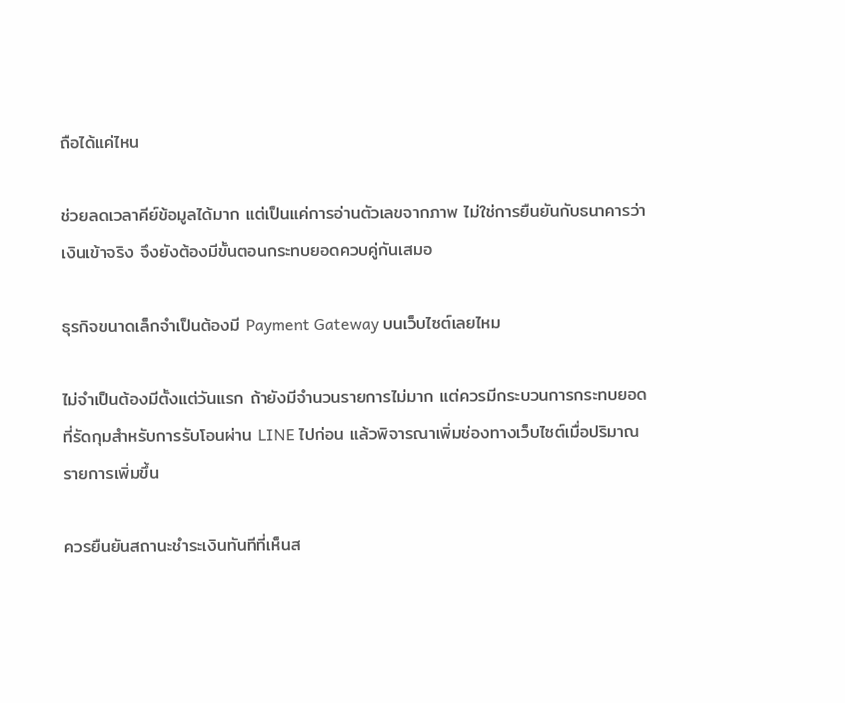ถือได้แค่ไหน

ช่วยลดเวลาคีย์ข้อมูลได้มาก แต่เป็นแค่การอ่านตัวเลขจากภาพ ไม่ใช่การยืนยันกับธนาคารว่าเงินเข้าจริง จึงยังต้องมีขั้นตอนกระทบยอดควบคู่กันเสมอ

ธุรกิจขนาดเล็กจำเป็นต้องมี Payment Gateway บนเว็บไซต์เลยไหม

ไม่จำเป็นต้องมีตั้งแต่วันแรก ถ้ายังมีจำนวนรายการไม่มาก แต่ควรมีกระบวนการกระทบยอดที่รัดกุมสำหรับการรับโอนผ่าน LINE ไปก่อน แล้วพิจารณาเพิ่มช่องทางเว็บไซต์เมื่อปริมาณรายการเพิ่มขึ้น

ควรยืนยันสถานะชำระเงินทันทีที่เห็นส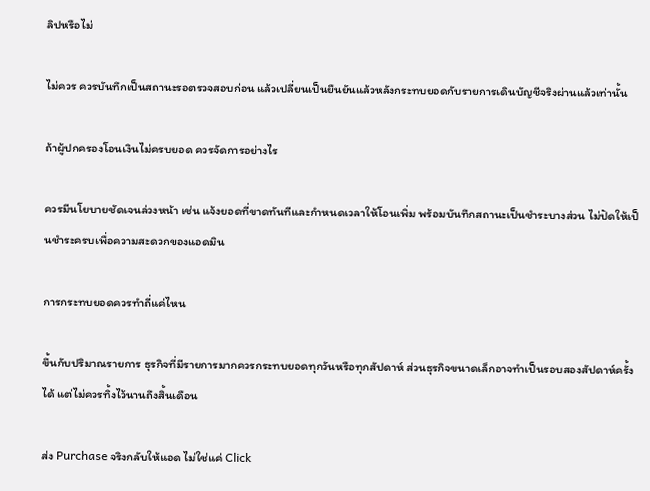ลิปหรือไม่

ไม่ควร ควรบันทึกเป็นสถานะรอตรวจสอบก่อน แล้วเปลี่ยนเป็นยืนยันแล้วหลังกระทบยอดกับรายการเดินบัญชีจริงผ่านแล้วเท่านั้น

ถ้าผู้ปกครองโอนเงินไม่ครบยอด ควรจัดการอย่างไร

ควรมีนโยบายชัดเจนล่วงหน้า เช่น แจ้งยอดที่ขาดทันทีและกำหนดเวลาให้โอนเพิ่ม พร้อมบันทึกสถานะเป็นชำระบางส่วน ไม่ปัดให้เป็นชำระครบเพื่อความสะดวกของแอดมิน

การกระทบยอดควรทำถี่แค่ไหน

ขึ้นกับปริมาณรายการ ธุรกิจที่มีรายการมากควรกระทบยอดทุกวันหรือทุกสัปดาห์ ส่วนธุรกิจขนาดเล็กอาจทำเป็นรอบสองสัปดาห์ครั้งได้ แต่ไม่ควรทิ้งไว้นานถึงสิ้นเดือน

ส่ง Purchase จริงกลับให้แอด ไม่ใช่แค่ Click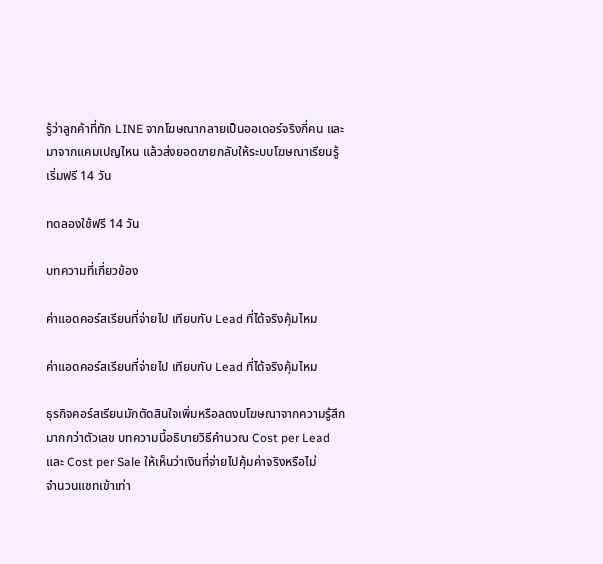รู้ว่าลูกค้าที่ทัก LINE จากโฆษณากลายเป็นออเดอร์จริงกี่คน และมาจากแคมเปญไหน แล้วส่งยอดขายกลับให้ระบบโฆษณาเรียนรู้ เริ่มฟรี 14 วัน

ทดลองใช้ฟรี 14 วัน

บทความที่เกี่ยวข้อง

ค่าแอดคอร์สเรียนที่จ่ายไป เทียบกับ Lead ที่ได้จริงคุ้มไหม

ค่าแอดคอร์สเรียนที่จ่ายไป เทียบกับ Lead ที่ได้จริงคุ้มไหม

ธุรกิจคอร์สเรียนมักตัดสินใจเพิ่มหรือลดงบโฆษณาจากความรู้สึกมากกว่าตัวเลข บทความนี้อธิบายวิธีคำนวณ Cost per Lead และ Cost per Sale ให้เห็นว่าเงินที่จ่ายไปคุ้มค่าจริงหรือไม่
จำนวนแชทเข้าเท่า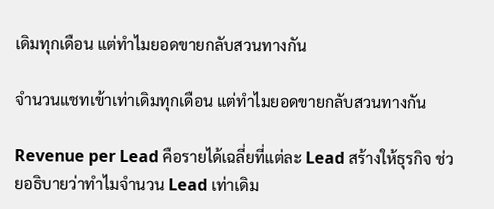เดิมทุกเดือน แต่ทำไมยอดขายกลับสวนทางกัน

จำนวนแชทเข้าเท่าเดิมทุกเดือน แต่ทำไมยอดขายกลับสวนทางกัน

Revenue per Lead คือรายได้เฉลี่ยที่แต่ละ Lead สร้างให้ธุรกิจ ช่วยอธิบายว่าทำไมจำนวน Lead เท่าเดิม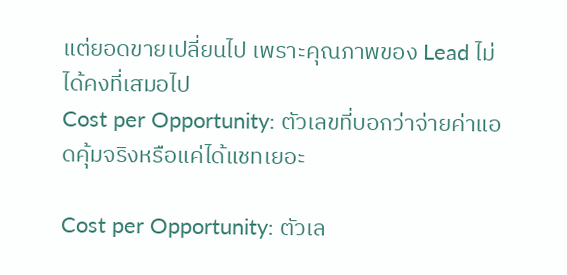แต่ยอดขายเปลี่ยนไป เพราะคุณภาพของ Lead ไม่ได้คงที่เสมอไป
Cost per Opportunity: ตัวเลขที่บอกว่าจ่ายค่าแอดคุ้มจริงหรือแค่ได้แชทเยอะ

Cost per Opportunity: ตัวเล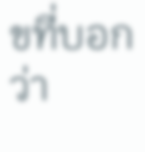ขที่บอกว่า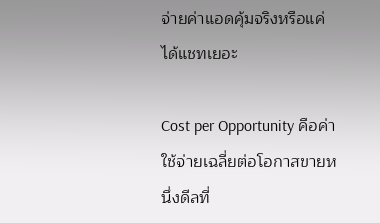จ่ายค่าแอดคุ้มจริงหรือแค่ได้แชทเยอะ

Cost per Opportunity คือค่าใช้จ่ายเฉลี่ยต่อโอกาสขายหนึ่งดีลที่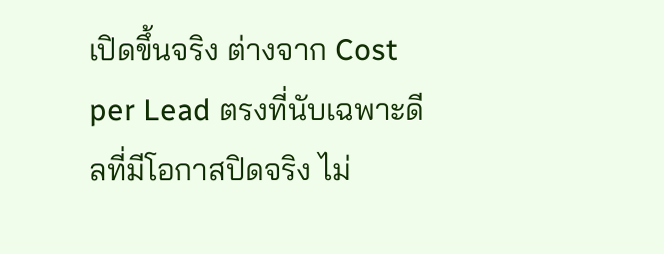เปิดขึ้นจริง ต่างจาก Cost per Lead ตรงที่นับเฉพาะดีลที่มีโอกาสปิดจริง ไม่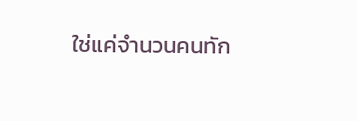ใช่แค่จำนวนคนทัก